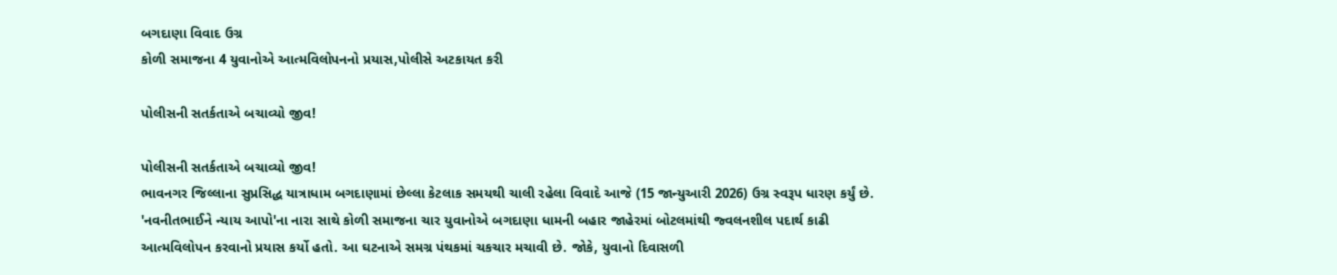બગદાણા વિવાદ ઉગ્ર
કોળી સમાજના 4 યુવાનોએ આત્મવિલોપનનો પ્રયાસ,પોલીસે અટકાયત કરી

પોલીસની સતર્કતાએ બચાવ્યો જીવ!

પોલીસની સતર્કતાએ બચાવ્યો જીવ!
ભાવનગર જિલ્લાના સુપ્રસિદ્ધ યાત્રાધામ બગદાણામાં છેલ્લા કેટલાક સમયથી ચાલી રહેલા વિવાદે આજે (15 જાન્યુઆરી 2026) ઉગ્ર સ્વરૂપ ધારણ કર્યું છે. 'નવનીતભાઈને ન્યાય આપો'ના નારા સાથે કોળી સમાજના ચાર યુવાનોએ બગદાણા ધામની બહાર જાહેરમાં બોટલમાંથી જ્વલનશીલ પદાર્થ કાઢી આત્મવિલોપન કરવાનો પ્રયાસ કર્યો હતો. આ ઘટનાએ સમગ્ર પંથકમાં ચકચાર મચાવી છે. જોકે, યુવાનો દિવાસળી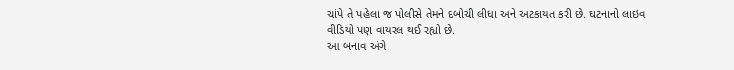ચાંપે તે પહેલા જ પોલીસે તેમને દબોચી લીધા અને અટકાયત કરી છે. ઘટનાનો લાઇવ વીડિયો પણ વાયરલ થઈ રહ્યો છે.
આ બનાવ અંગે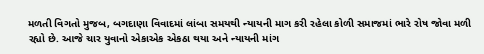મળતી વિગતો મુજબ, બગદાણા વિવાદમાં લાંબા સમયથી ન્યાયની માગ કરી રહેલા કોળી સમાજમાં ભારે રોષ જોવા મળી રહ્યો છે. આજે ચાર યુવાનો એકાએક એકઠા થયા અને ન્યાયની માંગ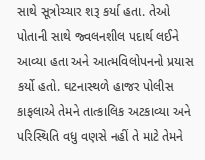સાથે સૂત્રોચ્ચાર શરૂ કર્યા હતા. તેઓ પોતાની સાથે જ્વલનશીલ પદાર્થ લઈને આવ્યા હતા અને આત્મવિલોપનનો પ્રયાસ કર્યો હતો. ઘટનાસ્થળે હાજર પોલીસ કાફલાએ તેમને તાત્કાલિક અટકાવ્યા અને પરિસ્થિતિ વધુ વણસે નહીં તે માટે તેમને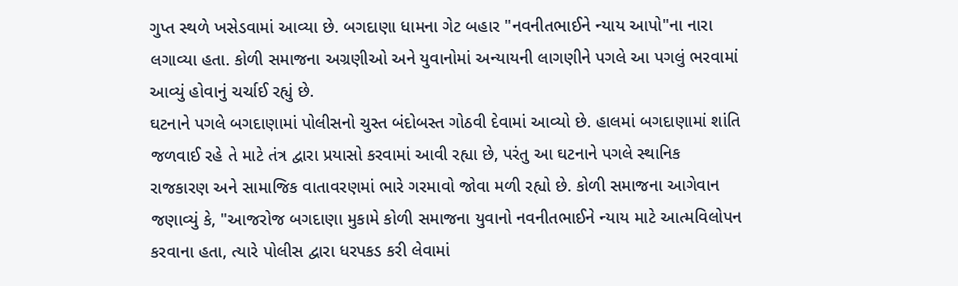ગુપ્ત સ્થળે ખસેડવામાં આવ્યા છે. બગદાણા ધામના ગેટ બહાર "નવનીતભાઈને ન્યાય આપો"ના નારા લગાવ્યા હતા. કોળી સમાજના અગ્રણીઓ અને યુવાનોમાં અન્યાયની લાગણીને પગલે આ પગલું ભરવામાં આવ્યું હોવાનું ચર્ચાઈ રહ્યું છે.
ઘટનાને પગલે બગદાણામાં પોલીસનો ચુસ્ત બંદોબસ્ત ગોઠવી દેવામાં આવ્યો છે. હાલમાં બગદાણામાં શાંતિ જળવાઈ રહે તે માટે તંત્ર દ્વારા પ્રયાસો કરવામાં આવી રહ્યા છે, પરંતુ આ ઘટનાને પગલે સ્થાનિક રાજકારણ અને સામાજિક વાતાવરણમાં ભારે ગરમાવો જોવા મળી રહ્યો છે. કોળી સમાજના આગેવાન જણાવ્યું કે, "આજરોજ બગદાણા મુકામે કોળી સમાજના યુવાનો નવનીતભાઈને ન્યાય માટે આત્મવિલોપન કરવાના હતા, ત્યારે પોલીસ દ્વારા ધરપકડ કરી લેવામાં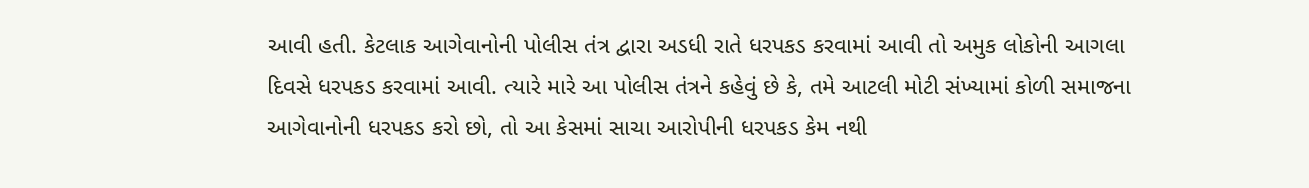આવી હતી. કેટલાક આગેવાનોની પોલીસ તંત્ર દ્વારા અડધી રાતે ધરપકડ કરવામાં આવી તો અમુક લોકોની આગલા દિવસે ધરપકડ કરવામાં આવી. ત્યારે મારે આ પોલીસ તંત્રને કહેવું છે કે, તમે આટલી મોટી સંખ્યામાં કોળી સમાજના આગેવાનોની ધરપકડ કરો છો, તો આ કેસમાં સાચા આરોપીની ધરપકડ કેમ નથી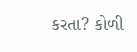કરતા? કોળી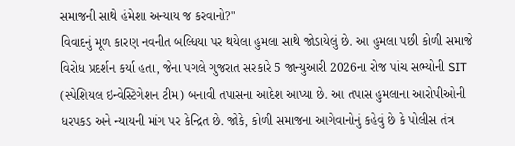સમાજની સાથે હંમેશા અન્યાય જ કરવાનો?"
વિવાદનું મૂળ કારણ નવનીત બલ્ધિયા પર થયેલા હુમલા સાથે જોડાયેલું છે. આ હુમલા પછી કોળી સમાજે વિરોધ પ્રદર્શન કર્યા હતા, જેના પગલે ગુજરાત સરકારે 5 જાન્યુઆરી 2026ના રોજ પાંચ સભ્યોની SIT (સ્પેશિયલ ઇન્વેસ્ટિગેશન ટીમ) બનાવી તપાસના આદેશ આપ્યા છે. આ તપાસ હુમલાના આરોપીઓની ધરપકડ અને ન્યાયની માંગ પર કેન્દ્રિત છે. જોકે, કોળી સમાજના આગેવાનોનું કહેવું છે કે પોલીસ તંત્ર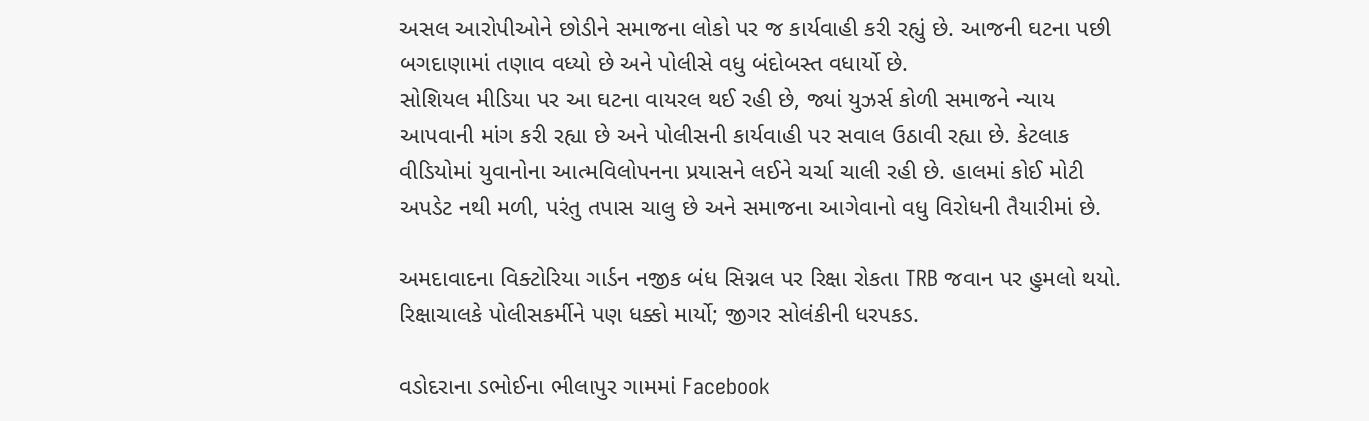અસલ આરોપીઓને છોડીને સમાજના લોકો પર જ કાર્યવાહી કરી રહ્યું છે. આજની ઘટના પછી બગદાણામાં તણાવ વધ્યો છે અને પોલીસે વધુ બંદોબસ્ત વધાર્યો છે.
સોશિયલ મીડિયા પર આ ઘટના વાયરલ થઈ રહી છે, જ્યાં યુઝર્સ કોળી સમાજને ન્યાય આપવાની માંગ કરી રહ્યા છે અને પોલીસની કાર્યવાહી પર સવાલ ઉઠાવી રહ્યા છે. કેટલાક વીડિયોમાં યુવાનોના આત્મવિલોપનના પ્રયાસને લઈને ચર્ચા ચાલી રહી છે. હાલમાં કોઈ મોટી અપડેટ નથી મળી, પરંતુ તપાસ ચાલુ છે અને સમાજના આગેવાનો વધુ વિરોધની તૈયારીમાં છે.

અમદાવાદના વિક્ટોરિયા ગાર્ડન નજીક બંધ સિગ્નલ પર રિક્ષા રોકતા TRB જવાન પર હુમલો થયો. રિક્ષાચાલકે પોલીસકર્મીને પણ ધક્કો માર્યો; જીગર સોલંકીની ધરપકડ.

વડોદરાના ડભોઈના ભીલાપુર ગામમાં Facebook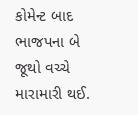કોમેન્ટ બાદ ભાજપના બે જૂથો વચ્ચે મારામારી થઈ.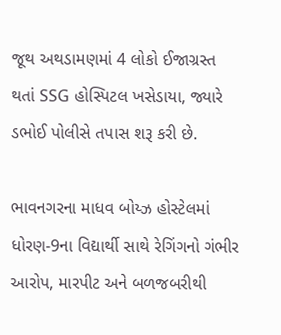જૂથ અથડામણમાં 4 લોકો ઈજાગ્રસ્ત થતાં SSG હોસ્પિટલ ખસેડાયા, જ્યારે ડભોઈ પોલીસે તપાસ શરૂ કરી છે.

ભાવનગરના માધવ બોય્ઝ હોસ્ટેલમાં ધોરણ-9ના વિદ્યાર્થી સાથે રેગિંગનો ગંભીર આરોપ, મારપીટ અને બળજબરીથી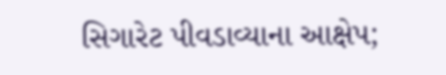સિગારેટ પીવડાવ્યાના આક્ષેપ;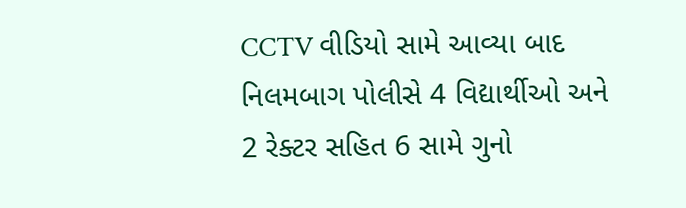CCTV વીડિયો સામે આવ્યા બાદ નિલમબાગ પોલીસે 4 વિદ્યાર્થીઓ અને 2 રેક્ટર સહિત 6 સામે ગુનો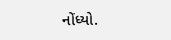નોંધ્યો.